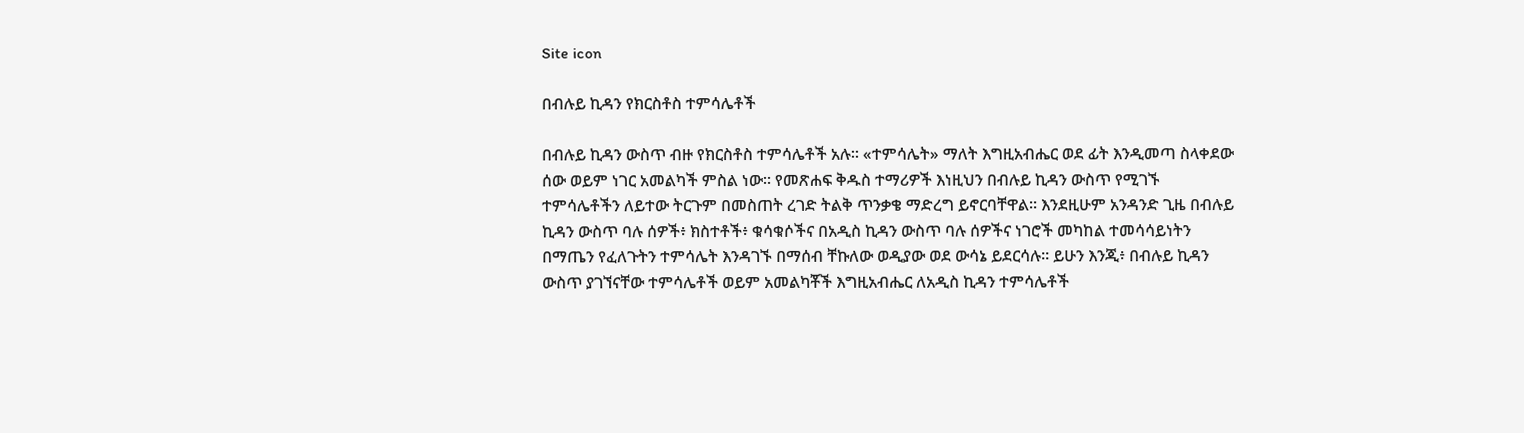Site icon

በብሉይ ኪዳን የክርስቶስ ተምሳሌቶች

በብሉይ ኪዳን ውስጥ ብዙ የክርስቶስ ተምሳሌቶች አሉ። «ተምሳሌት» ማለት እግዚአብሔር ወደ ፊት እንዲመጣ ስላቀደው ሰው ወይም ነገር አመልካች ምስል ነው። የመጽሐፍ ቅዱስ ተማሪዎች እነዚህን በብሉይ ኪዳን ውስጥ የሚገኙ ተምሳሌቶችን ለይተው ትርጉም በመስጠት ረገድ ትልቅ ጥንቃቄ ማድረግ ይኖርባቸዋል። እንደዚሁም አንዳንድ ጊዜ በብሉይ ኪዳን ውስጥ ባሉ ሰዎች፥ ክስተቶች፥ ቁሳቁሶችና በአዲስ ኪዳን ውስጥ ባሉ ሰዎችና ነገሮች መካከል ተመሳሳይነትን በማጤን የፈለጉትን ተምሳሌት እንዳገኙ በማሰብ ቸኩለው ወዲያው ወደ ውሳኔ ይደርሳሉ። ይሁን እንጂ፥ በብሉይ ኪዳን ውስጥ ያገኘናቸው ተምሳሌቶች ወይም አመልካቾች እግዚአብሔር ለአዲስ ኪዳን ተምሳሌቶች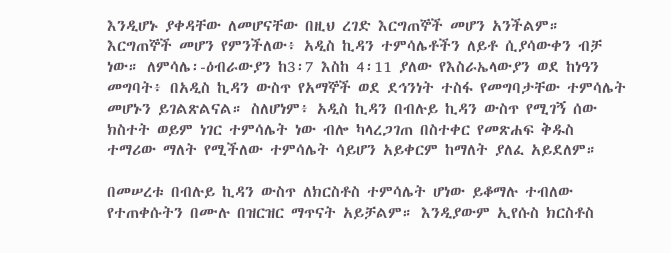እንዲሆኑ ያቀዳቸው ለመሆናቸው በዚህ ረገድ እርግጠኞች መሆን አንችልም። እርግጠኞች መሆን የምንችለው፥ አዲስ ኪዳን ተምሳሌቶችን ለይቶ ሲያሳውቀን ብቻ ነው። ለምሳሌ፡-ዕብራውያን ከ3፡7 እስከ 4፡11 ያለው የእስራኤላውያን ወደ ከነዓን መግባት፥ በአዲስ ኪዳን ውስጥ የአማኞች ወደ ደኅንነት ተስፋ የመግባታቸው ተምሳሌት መሆኑን ይገልጽልናል። ስለሆነም፥ አዲስ ኪዳን በብሉይ ኪዳን ውስጥ የሚገኝ ሰው ክስተት ወይም ነገር ተምሳሌት ነው ብሎ ካላረጋገጠ በስተቀር የመጽሐፍ ቅዱስ ተማሪው ማለት የሚችለው ተምሳሌት ሳይሆን አይቀርም ከማለት ያለፈ አይደለም።

በመሠረቱ በብሉይ ኪዳን ውስጥ ለክርስቶስ ተምሳሌት ሆነው ይቆማሉ ተብለው የተጠቀሱትን በሙሉ በዝርዝር ማጥናት አይቻልም። እንዲያውም ኢየሱስ ክርስቶስ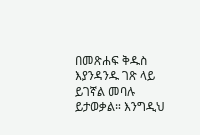በመጽሐፍ ቅዱስ እያንዳንዱ ገጽ ላይ ይገኛል መባሉ ይታወቃል። እንግዲህ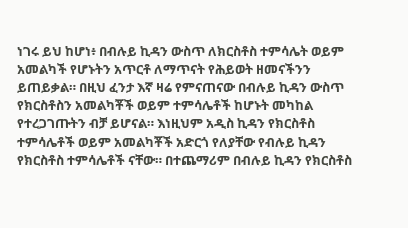ነገሩ ይህ ከሆነ፥ በብሉይ ኪዳን ውስጥ ለክርስቶስ ተምሳሌት ወይም አመልካች የሆኑትን አጥርቶ ለማጥናት የሕይወት ዘመናችንን ይጠይቃል። በዚህ ፈንታ እኛ ዛሬ የምናጠናው በብሉይ ኪዳን ውስጥ የክርስቶስን አመልካቾች ወይም ተምሳሌቶች ከሆኑት መካከል የተረጋገጡትን ብቻ ይሆናል። እነዚህም አዲስ ኪዳን የክርስቶስ ተምሳሌቶች ወይም አመልካቾች አድርጎ የለያቸው የብሉይ ኪዳን የክርስቶስ ተምሳሌቶች ናቸው። በተጨማሪም በብሉይ ኪዳን የክርስቶስ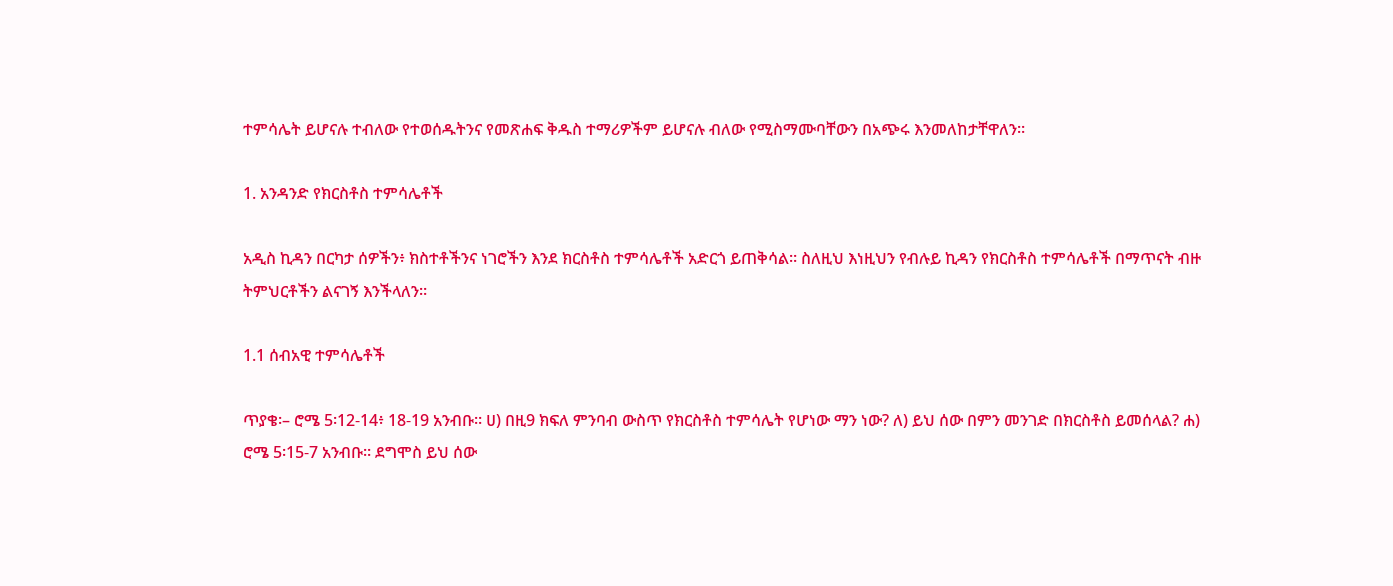ተምሳሌት ይሆናሉ ተብለው የተወሰዱትንና የመጽሐፍ ቅዱስ ተማሪዎችም ይሆናሉ ብለው የሚስማሙባቸውን በአጭሩ እንመለከታቸዋለን።

1. አንዳንድ የክርስቶስ ተምሳሌቶች

አዲስ ኪዳን በርካታ ሰዎችን፥ ክስተቶችንና ነገሮችን እንደ ክርስቶስ ተምሳሌቶች አድርጎ ይጠቅሳል። ስለዚህ እነዚህን የብሉይ ኪዳን የክርስቶስ ተምሳሌቶች በማጥናት ብዙ ትምህርቶችን ልናገኝ እንችላለን።

1.1 ሰብአዊ ተምሳሌቶች

ጥያቄ፡– ሮሜ 5፡12-14፥ 18-19 አንብቡ። ሀ) በዚ9 ክፍለ ምንባብ ውስጥ የክርስቶስ ተምሳሌት የሆነው ማን ነው? ለ) ይህ ሰው በምን መንገድ በክርስቶስ ይመሰላል? ሐ) ሮሜ 5፡15-7 አንብቡ። ደግሞስ ይህ ሰው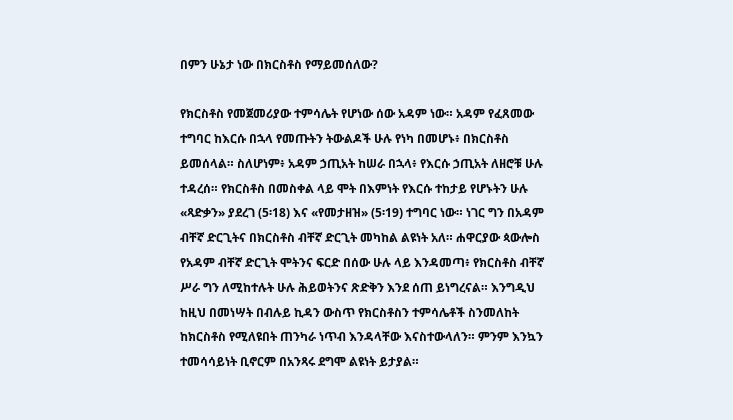በምን ሁኔታ ነው በክርስቶስ የማይመሰለው?

የክርስቶስ የመጀመሪያው ተምሳሌት የሆነው ሰው አዳም ነው። አዳም የፈጸመው ተግባር ከእርሱ በኋላ የመጡትን ትውልዶች ሁሉ የነካ በመሆኑ፥ በክርስቶስ ይመሰላል። ስለሆነም፥ አዳም ኃጢአት ከሠራ በኋላ፥ የእርሱ ኃጢአት ለዘሮቹ ሁሉ ተዳረሰ። የክርስቶስ በመስቀል ላይ ሞት በእምነት የእርሱ ተከታይ የሆኑትን ሁሉ «ጻድቃን» ያደረገ (5፡18) እና «የመታዘዝ» (5፡19) ተግባር ነው። ነገር ግን በአዳም ብቸኛ ድርጊትና በክርስቶስ ብቸኛ ድርጊት መካከል ልዩነት አለ። ሐዋርያው ጳውሎስ የአዳም ብቸኛ ድርጊት ሞትንና ፍርድ በሰው ሁሉ ላይ እንዳመጣ፥ የክርስቶስ ብቸኛ ሥራ ግን ለሚከተሉት ሁሉ ሕይወትንና ጽድቅን እንደ ሰጠ ይነግረናል። እንግዲህ ከዚህ በመነሣት በብሉይ ኪዳን ውስጥ የክርስቶስን ተምሳሌቶች ስንመለከት ከክርስቶስ የሚለዩበት ጠንካራ ነጥብ እንዳላቸው እናስተውላለን። ምንም እንኳን ተመሳሳይነት ቢኖርም በአንጻሩ ደግሞ ልዩነት ይታያል።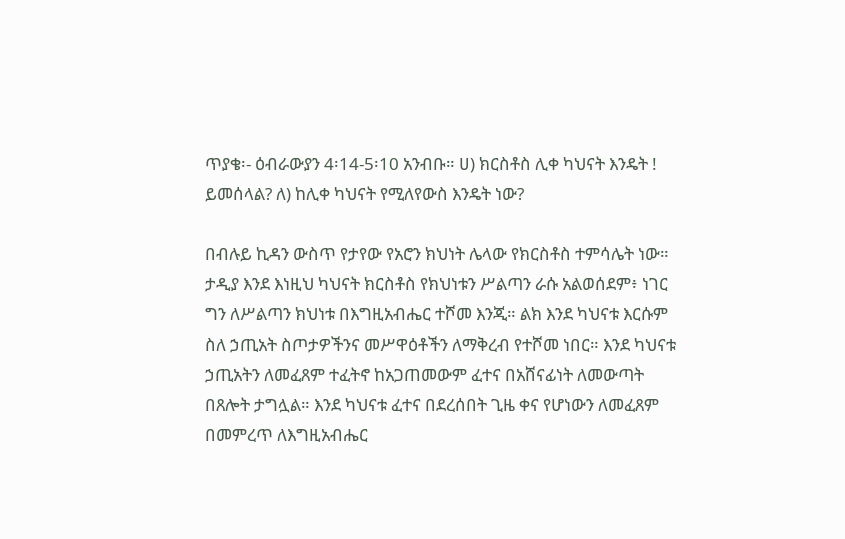ጥያቄ፡- ዕብራውያን 4፡14-5፡10 አንብቡ። ሀ) ክርስቶስ ሊቀ ካህናት እንዴት ! ይመሰላል? ለ) ከሊቀ ካህናት የሚለየውስ እንዴት ነው?

በብሉይ ኪዳን ውስጥ የታየው የአሮን ክህነት ሌላው የክርስቶስ ተምሳሌት ነው። ታዲያ እንደ እነዚህ ካህናት ክርስቶስ የክህነቱን ሥልጣን ራሱ አልወሰደም፥ ነገር ግን ለሥልጣን ክህነቱ በእግዚአብሔር ተሾመ እንጂ። ልክ እንደ ካህናቱ እርሱም ስለ ኃጢአት ስጦታዎችንና መሥዋዕቶችን ለማቅረብ የተሾመ ነበር። እንደ ካህናቱ ኃጢአትን ለመፈጸም ተፈትኖ ከአጋጠመውም ፈተና በአሸናፊነት ለመውጣት በጸሎት ታግሏል። እንደ ካህናቱ ፈተና በደረሰበት ጊዜ ቀና የሆነውን ለመፈጸም በመምረጥ ለእግዚአብሔር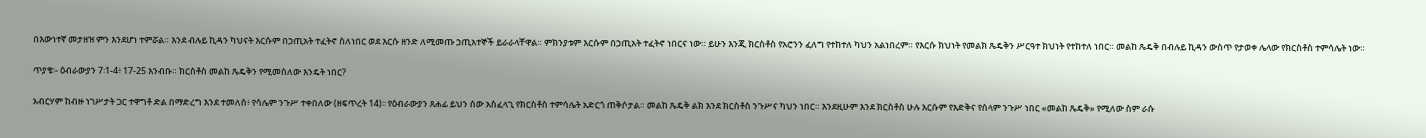በእውነተኛ መታዘዝ ምን እንደሆነ ተምሯል። እንደ ብሉይ ኪዳን ካህናት እርሱም በኃጢአት ተፈትኖ ስለነበር ወደ እርሱ ዘንድ ለሚመጡ ኃጢአተኞች ይራራላቸዋል። ምክንያቱም እርሱም በኃጢአት ተፈትኖ ነበርና ነው። ይሁን እንጂ ክርስቶስ የአሮንን ፈለግ የተከተለ ካህን አልነበረም። የእርሱ ክህነት የመልክ ጼዴቅን ሥርዓተ ክህነት የተከተለ ነበር። መልከ ጼዴቅ በብሉይ ኪዳን ውስጥ የታወቀ ሌላው የክርስቶስ ተምሳሌት ነው።

ጥያቄ፡- ዕብራውያን 7፡1-4፥ 17-25 እንብቡ። ክርስቶስ መልከ ጼዴቅን የሚመስለው እንዴት ነበር?

አብርሃም ከብዙ ነገሥታት ጋር ተዋግቶ ድል በማድረግ እንደ ተመለሰ፥ የሳሌም ንጉሥ ተቀበለው (ዘፍጥረት 14)፡፡ የዕብራውያን ጸሐፊ ይህን ሰው አስፈላጊ የክርስቶስ ተምሳሌት አድርጎ ጠቅሶታል። መልከ ጼዴቅ ልክ እንደ ክርስቶስ ንጉሥና ካህን ነበር። እንደዚሁም እንደ ክርስቶስ ሁሉ እርሱም የእድቅና የሰላም ንጉሥ ነበር «መልከ ጼዴቅ» የሚለው ስም ራሱ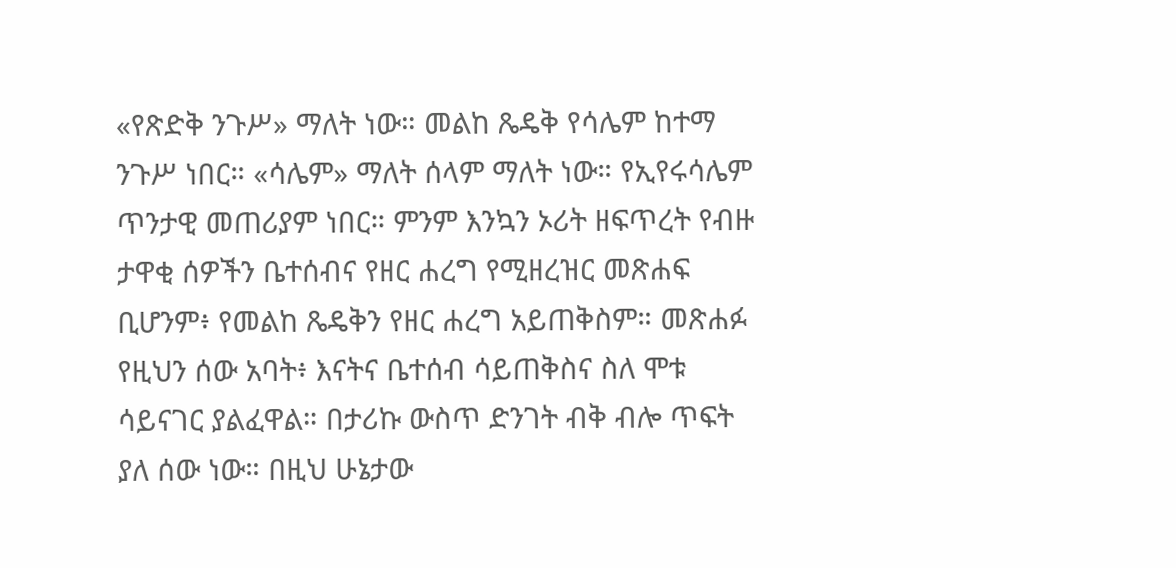«የጽድቅ ንጉሥ» ማለት ነው። መልከ ጼዴቅ የሳሌም ከተማ ንጉሥ ነበር። «ሳሌም» ማለት ሰላም ማለት ነው። የኢየሩሳሌም ጥንታዊ መጠሪያም ነበር። ምንም እንኳን ኦሪት ዘፍጥረት የብዙ ታዋቂ ሰዎችን ቤተሰብና የዘር ሐረግ የሚዘረዝር መጽሐፍ ቢሆንም፥ የመልከ ጼዴቅን የዘር ሐረግ አይጠቅስም። መጽሐፉ የዚህን ሰው አባት፥ እናትና ቤተሰብ ሳይጠቅስና ስለ ሞቱ ሳይናገር ያልፈዋል። በታሪኩ ውስጥ ድንገት ብቅ ብሎ ጥፍት ያለ ሰው ነው። በዚህ ሁኔታው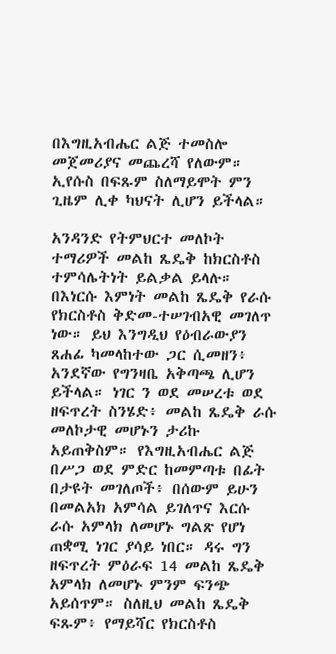በእግዚአብሔር ልጅ ተመስሎ መጀመሪያና መጨረሻ የለውም። ኢየሱስ በፍጹም ስለማይሞት ምን ጊዜም ሊቀ ካህናት ሊሆን ይችላል።

አንዳንድ የትምህርተ መለኮት ተማሪዎች መልከ ጼዴቅ ከክርስቶስ ተምሳሌትነት ይልቃል ይላሉ። በእነርሱ እምነት መልከ ጼዴቅ የራሱ የክርስቶስ ቅድመ-ተሠገብአዊ መገለጥ ነው። ይህ እንግዲህ የዕብራውያን ጸሐፊ ካመላከተው ጋር ሲመዘን፥ አንደኛው የግንዛቤ አቅጣጫ ሊሆን ይችላል። ነገር ን ወደ መሠረቱ ወደ ዘፍጥረት ስንሄድ፥ መልከ ጼዴቅ ራሱ መለኮታዊ መሆኑን ታሪኩ አይጠቅስም። የእግዚአብሔር ልጅ በሥጋ ወደ ምድር ከመምጣቱ በፊት በታዩት መገለጦች፥ በሰውም ይሁን በመልአክ አምሳል ይገለጥና እርሱ ራሱ አምላክ ለመሆኑ ግልጽ የሆነ ጠቋሚ ነገር ያሳይ ነበር። ዳሩ ግን ዘፍጥረት ምዕራፍ 14 መልከ ጼዴቅ አምላክ ለመሆኑ ምንም ፍንጭ አይሰጥም። ስለዚህ መልከ ጼዴቅ ፍጹም፥ የማይሻር የክርስቶስ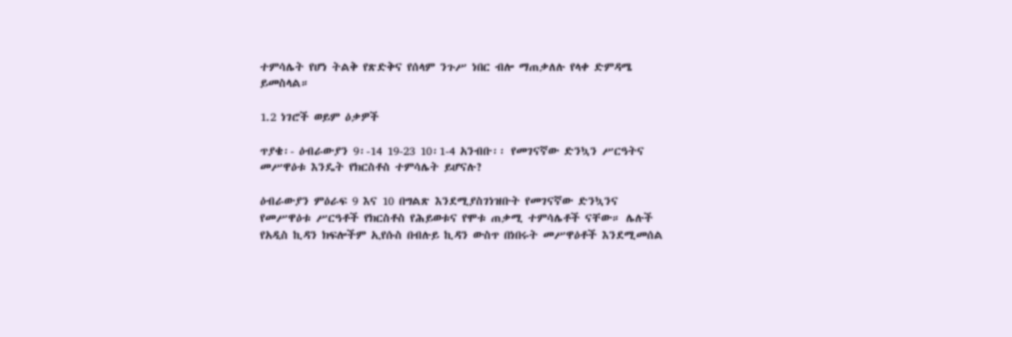ተምሳሌት የሆነ ትልቅ የጽድቅና የሰላም ንጉሥ ነበር ብሎ ማጠቃለሉ የላቀ ድምዳሜ ይመስላል።

1.2 ነገሮች ወይም ዕቃዎች

ጥያቄ፡- ዕብራውያን 9፡-14 19-23 10፡1-4 አንብቡ፡፡ የመገናኛው ድንኳን ሥርዓትና መሥዋዕቱ እንዴት የክርስቶስ ተምሳሌት ይሆናሉ?

ዕብራውያን ምዕራፍ 9 እና 10 በግልጽ እንደሚያስገነዝቡት የመገናኛው ድንኳንና የመሥዋዕቱ ሥርዓቶች የክርስቶስ የሕይወቱና የሞቱ ጠቃሚ ተምሳሌቶች ናቸው። ሌሉች የአዲስ ኪዳን ክፍሎችም ኢየሱስ በብሉይ ኪዳን ውስጥ በነበሩት መሥዋዕቶች እንደሚመሰል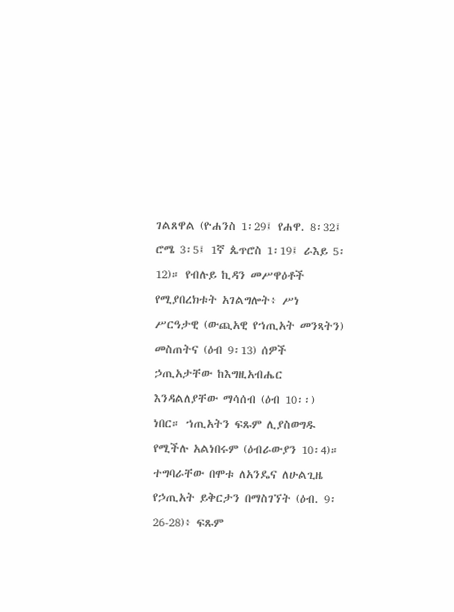ገልጸዋል (ዮሐንስ 1፡29፤ የሐዋ. 8፡32፤ ሮሜ 3፡5፤ 1ኛ ጴጥሮስ 1፡19፤ ራእይ 5፡12)። የብሉይ ኪዳን መሥዋዕቶች የሚያበረክቱት አገልግሎት፥ ሥነ ሥርዓታዊ (ውጪአዊ የኀጢአት መንጻትን) መስጠትና (ዕብ 9፡13) ሰዎች ኃጢአታቸው ከእግዚአብሔር እንዳልለያቸው ማሳሰብ (ዕብ 10፡፡) ነበር። ኀጢአትን ፍጹም ሊያስወግዱ የሚችሉ አልነበሩም (ዕብራውያን 10፡4)። ተግባራቸው በሞቱ ለአንዴና ለሁልጊዜ የኃጢአት ይቅርታን በማስገኘት (ዕብ. 9፡26-28)፥ ፍጹም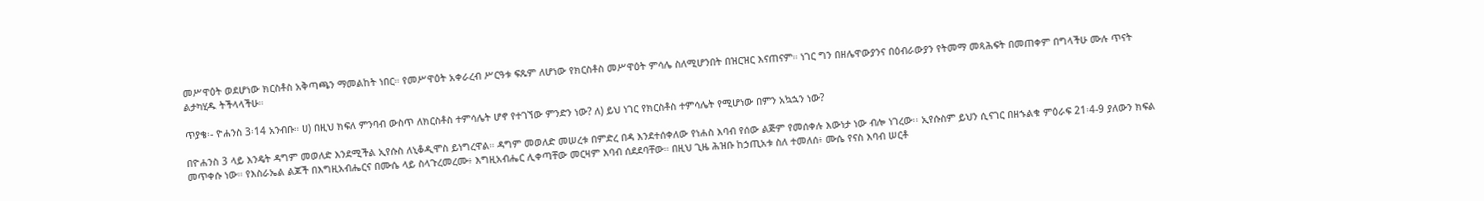መሥዋዕት ወደሆነው ክርስቶስ አቅጣጫን ማመልከት ነበር። የመሥዋዕት አቀራረብ ሥርዓቱ ፍጹም ለሆነው የክርስቶስ መሥዋዕት ምሳሌ ስለሚሆንበት በዝርዝር እናጠናም። ነገር ግን በዘሌዋውያንና በዕብራውያን የትመማ መጻሕፍት በመጠቀም በግላችሁ ሙሉ ጥናት ልታካሂዱ ትችላላችሁ።

ጥያቄ፡- ዮሐንስ 3፡14 አንብቡ። ሀ) በዚህ ክፍለ ምንባብ ውስጥ ለክርስቶስ ተምሳሌት ሆኖ የተገኘው ምንድን ነው? ለ) ይህ ነገር የክርስቶስ ተምሳሌት የሚሆነው በምን አኳኋን ነው?

በዮሐንስ 3 ላይ እንዴት ዳግም መወለድ እንደሚችል ኢየሱስ ለኒቆዲሞስ ይነግረዋል። ዳግም መወለድ መሠረቱ በምድረ በዳ እንደተሰቀለው የነሐስ እባብ የሰው ልጅም የመሰቀሉ እውነታ ነው ብሎ ነገረው፡፡ ኢየሱስም ይህን ሲናገር በዘኁልቁ ምዕራፍ 21፡4-9 ያለውን ክፍል መጥቀሱ ነው። የእስራኤል ልጆች በእግዚአብሔርና በሙሴ ላይ ስላጉረመረሙ፥ እግዚአብሔር ሊቀጣቸው መርዛም እባብ ሰደደባቸው። በዚህ ጊዜ ሕዝቡ ከኃጢአቱ ስለ ተመለሰ፥ ሙሴ የናስ እባብ ሠርቶ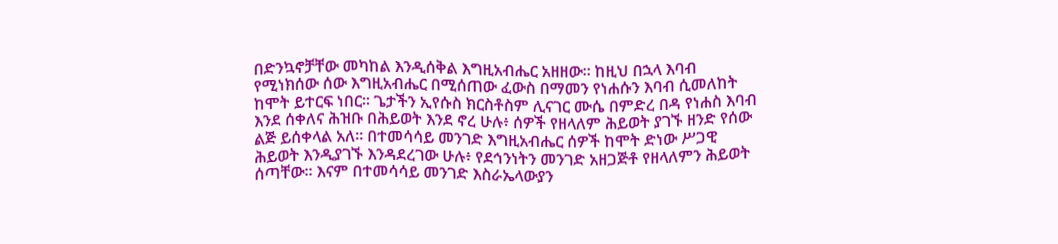በድንኳኖቻቸው መካከል እንዲሰቅል እግዚአብሔር አዘዘው። ከዚህ በኋላ እባብ የሚነክሰው ሰው እግዚአብሔር በሚሰጠው ፈውስ በማመን የነሐሱን እባብ ሲመለከት ከሞት ይተርፍ ነበር። ጌታችን ኢየሱስ ክርስቶስም ሊናገር ሙሴ በምድረ በዳ የነሐስ እባብ እንደ ሰቀለና ሕዝቡ በሕይወት እንደ ኖረ ሁሉ፥ ሰዎች የዘላለም ሕይወት ያገኙ ዘንድ የሰው ልጅ ይሰቀላል አለ። በተመሳሳይ መንገድ እግዚአብሔር ሰዎች ከሞት ድነው ሥጋዊ ሕይወት እንዲያገኙ እንዳደረገው ሁሉ፥ የደኅንነትን መንገድ አዘጋጅቶ የዘላለምን ሕይወት ሰጣቸው። እናም በተመሳሳይ መንገድ እስራኤላውያን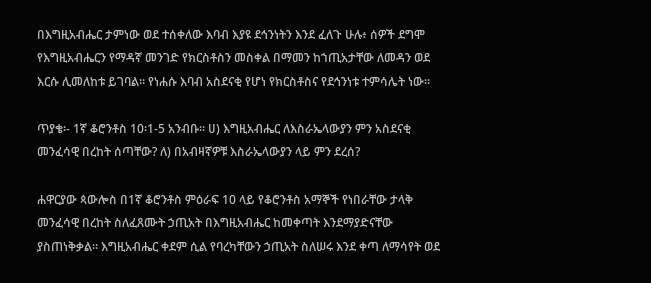በእግዚአብሔር ታምነው ወደ ተሰቀለው እባብ እያዩ ደኅንነትን እንደ ፈለጉ ሁሉ፥ ሰዎች ደግሞ የእግዚአብሔርን የማዳኛ መንገድ የክርስቶስን መስቀል በማመን ከኀጢአታቸው ለመዳን ወደ እርሱ ሊመለከቱ ይገባል። የነሐሱ እባብ አስደናቂ የሆነ የክርስቶስና የደኅንነቱ ተምሳሌት ነው።

ጥያቄ፡- 1ኛ ቆሮንቶስ 10፡1-5 አንብቡ። ሀ) እግዚአብሔር ለእስራኤላውያን ምን አስደናቂ መንፈሳዊ በረከት ሰጣቸው? ለ) በአብዛኛዎቹ እስራኤላውያን ላይ ምን ደረሰ?

ሐዋርያው ጳውሎስ በ1ኛ ቆሮንቶስ ምዕራፍ 10 ላይ የቆሮንቶስ አማኞች የነበራቸው ታላቅ መንፈሳዊ በረከት ስለፈጸሙት ኃጢአት በእግዚአብሔር ከመቀጣት እንደማያድናቸው ያስጠነቅቃል። እግዚአብሔር ቀደም ሲል የባረካቸውን ኃጢአት ስለሠሩ እንደ ቀጣ ለማሳየት ወደ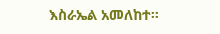እስራኤል አመለከተ።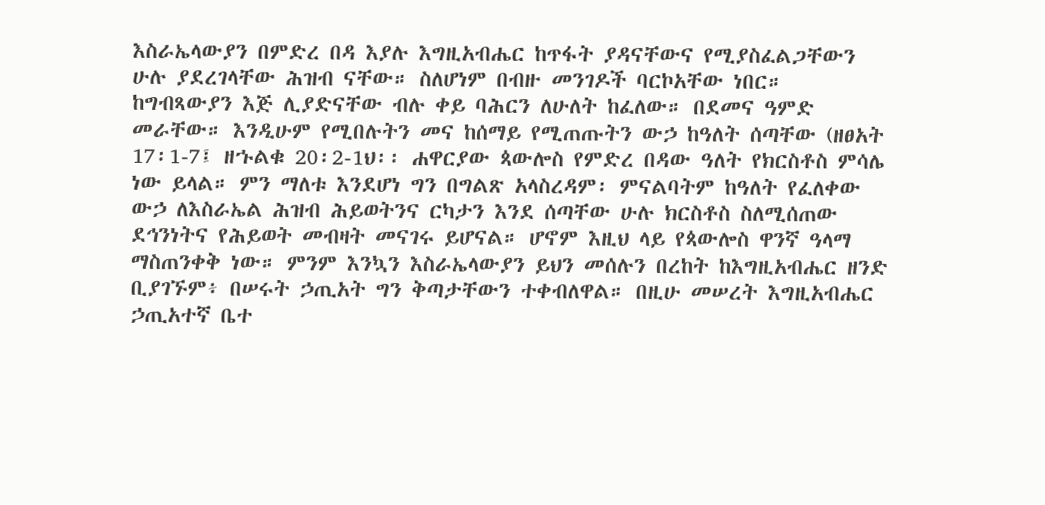እስራኤላውያን በምድረ በዳ እያሉ እግዚአብሔር ከጥፋት ያዳናቸውና የሚያስፈልጋቸውን ሁሉ ያደረገላቸው ሕዝብ ናቸው። ስለሆነም በብዙ መንገዶች ባርኮአቸው ነበር። ከግብጻውያን እጅ ሊያድናቸው ብሉ ቀይ ባሕርን ለሁለት ከፈለው። በደመና ዓምድ መራቸው። እንዲሁም የሚበሉትን መና ከሰማይ የሚጠጡትን ውኃ ከዓለት ሰጣቸው (ዘፀአት 17፡1-7፤ ዘኁልቁ 20፡2-1ህ፡፡ ሐዋርያው ጳውሎስ የምድረ በዳው ዓለት የክርስቶስ ምሳሌ ነው ይላል። ምን ማለቱ እንደሆነ ግን በግልጽ አላስረዳም፡ ምናልባትም ከዓለት የፈለቀው ውኃ ለእስራኤል ሕዝብ ሕይወትንና ርካታን እንደ ሰጣቸው ሁሉ ክርስቶስ ስለሚሰጠው ደኅንነትና የሕይወት መብዛት መናገሩ ይሆናል። ሆኖም እዚህ ላይ የጳውሎስ ዋንኛ ዓላማ ማስጠንቀቅ ነው። ምንም እንኳን እስራኤላውያን ይህን መሰሉን በረከት ከእግዚአብሔር ዘንድ ቢያገኙም፥ በሠሩት ኃጢአት ግን ቅጣታቸውን ተቀብለዋል። በዚሁ መሠረት እግዚአብሔር ኃጢአተኛ ቤተ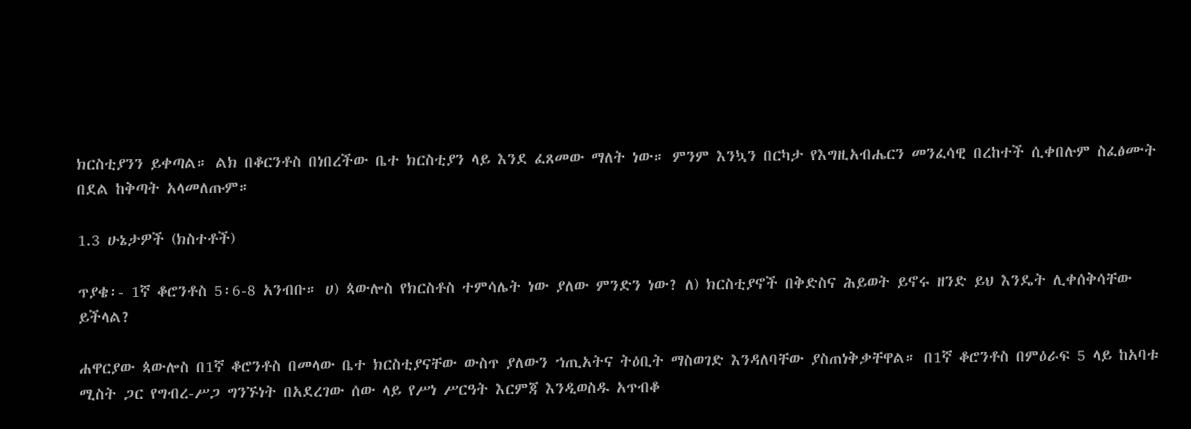ክርስቲያንን ይቀጣል። ልክ በቆርንቶስ በነበረችው ቤተ ክርስቲያን ላይ እንደ ፈጸመው ማለት ነው። ምንም እንኳን በርካታ የእግዚአብሔርን መንፈሳዊ በረከተች ሲቀበሉም ስፈፅሙት በደል ከቅጣት አላመለጡም።

1.3 ሁኔታዎች (ክስተቶች)

ጥያቄ፡- 1ኛ ቆሮንቶስ 5፡6-8 አንብቡ። ሀ) ጳውሎስ የክርስቶስ ተምሳሌት ነው ያለው ምንድን ነው? ለ) ክርስቲያኖች በቅድስና ሕይወት ይኖሩ ዘንድ ይህ እንዴት ሊቀሰቅሳቸው ይችላል?

ሐዋርያው ጳውሎስ በ1ኛ ቆሮንቶስ በመላው ቤተ ክርስቲያናቸው ውስጥ ያለውን ኀጢአትና ትዕቢት ማስወገድ እንዳለባቸው ያስጠነቅቃቸዋል። በ1ኛ ቆሮንቶስ በምዕራፍ 5 ላይ ከአባቱ ሚስት ጋር የግብረ-ሥጋ ግንኙነት በአደረገው ሰው ላይ የሥነ ሥርዓት እርምጃ እንዲወስዱ አጥብቆ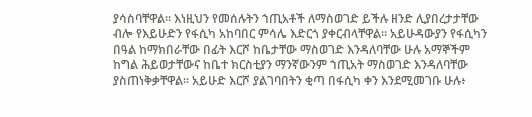ያሳስባቸዋል። እነዚህን የመሰሉትን ኀጢአቶች ለማስወገድ ይችሉ ዘንድ ሊያበረታታቸው ብሎ የእይሁድን የፋሲካ አከባበር ምሳሌ እድርጎ ያቀርብላቸዋል። አይሁዳውያን የፋሲካን በዓል ከማክበራቸው በፊት እርሾ ከቤታቸው ማስወገድ እንዳለባቸው ሁሉ አማኞችም ከግል ሕይወታቸውና ከቤተ ክርስቲያን ማንኛውንም ኀጢአት ማስወገድ እንዳለባቸው ያስጠነቅቃቸዋል። አይሁድ እርሾ ያልገባበትን ቂጣ በፋሲካ ቀን እንደሚመገቡ ሁሉ፥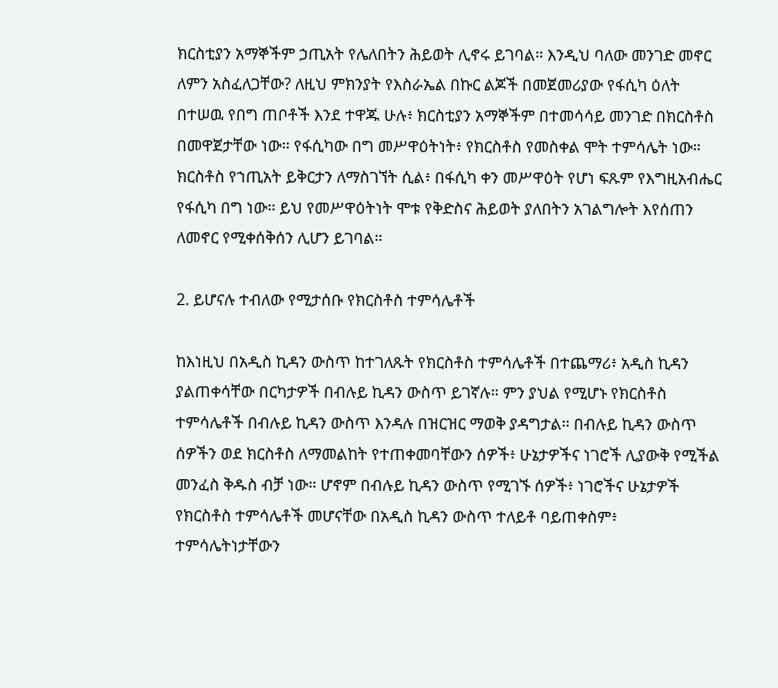ክርስቲያን አማኞችም ኃጢአት የሌለበትን ሕይወት ሊኖሩ ይገባል። እንዲህ ባለው መንገድ መኖር ለምን አስፈለጋቸው? ለዚህ ምክንያት የእስራኤል በኩር ልጆች በመጀመሪያው የፋሲካ ዕለት በተሠዉ የበግ ጠቦቶች እንደ ተዋጁ ሁሉ፥ ክርስቲያን አማኞችም በተመሳሳይ መንገድ በክርስቶስ በመዋጀታቸው ነው። የፋሲካው በግ መሥዋዕትነት፥ የክርስቶስ የመስቀል ሞት ተምሳሌት ነው። ክርስቶስ የኀጢአት ይቅርታን ለማስገኘት ሲል፥ በፋሲካ ቀን መሥዋዕት የሆነ ፍጹም የእግዚአብሔር የፋሲካ በግ ነው። ይህ የመሥዋዕትነት ሞቱ የቅድስና ሕይወት ያለበትን አገልግሎት እየሰጠን ለመኖር የሚቀሰቅሰን ሊሆን ይገባል።

2. ይሆናሉ ተብለው የሚታሰቡ የክርስቶስ ተምሳሌቶች

ከእነዚህ በአዲስ ኪዳን ውስጥ ከተገለጹት የክርስቶስ ተምሳሌቶች በተጨማሪ፥ አዲስ ኪዳን ያልጠቀሳቸው በርካታዎች በብሉይ ኪዳን ውስጥ ይገኛሉ። ምን ያህል የሚሆኑ የክርስቶስ ተምሳሌቶች በብሉይ ኪዳን ውስጥ እንዳሉ በዝርዝር ማወቅ ያዳግታል። በብሉይ ኪዳን ውስጥ ሰዎችን ወደ ክርስቶስ ለማመልከት የተጠቀመባቸውን ሰዎች፥ ሁኔታዎችና ነገሮች ሊያውቅ የሚችል መንፈስ ቅዱስ ብቻ ነው። ሆኖም በብሉይ ኪዳን ውስጥ የሚገኙ ሰዎች፥ ነገሮችና ሁኔታዎች የክርስቶስ ተምሳሌቶች መሆናቸው በአዲስ ኪዳን ውስጥ ተለይቶ ባይጠቀስም፥ ተምሳሌትነታቸውን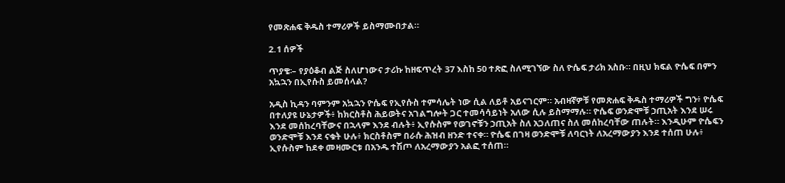የመጽሐፍ ቅዱስ ተማሪዎች ይስማሙበታል።

2.1 ሰዎች

ጥያቄ፡– የያዕቆብ ልጅ ስለሆነውና ታሪኩ ከዘፍጥረት 37 እስከ 50 ተጽፎ ስለሚገኘው ስለ ዮሴፍ ታሪክ አስቡ። በዚህ ክፍል ዮሴፍ በምን አኳኋን በኢየሱስ ይመሰላል?

አዲስ ኪዳን ባምንም አኳኋን ዮሴፍ የኢየሱስ ተምሳሌት ነው ሲል ለይቶ አይናገርም። አብዛኛዎቹ የመጽሐፍ ቅዱስ ተማሪዎች ግን፥ ዮሴፍ በተለያዩ ሁኔታዎች፥ ከክርስቶስ ሕይወትና አገልግሎት ጋር ተመሳሳይነት አለው ሲሉ ይስማማሉ። ዮሴፍ ወንድሞቹ ኃጢአት እንደ ሠሩ እንደ መሰከረባቸውና በኋላም እንደ ብሉት፥ ኢየሱስም የወገኖቹን ኃጢአት ስለ አጋለጠና ስለ መሰከረባቸው ጠሉት። እንዲሁም ዮሴፍን ወንድሞቹ እንደ ናቁት ሁሉ፥ ክርስቶስም በራሱ ሕዝብ ዘንድ ተናቀ። ዮሴፍ በገዛ ወንድሞቹ ለባርነት ለአረማውያን እንደ ተሰጠ ሁሉ፥ ኢየሱስም ከደቀ መዛሙርቱ በአንዱ ተሽጦ ለአረማውያን አልፎ ተሰጠ።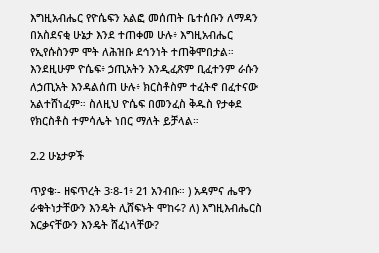እግዚአብሔር የዮሴፍን አልፎ መሰጠት ቤተሰቡን ለማዳን በአስደናቂ ሁኔታ እንደ ተጠቀመ ሁሉ፥ እግዚአብሔር የኢየሱስንም ሞት ለሕዝቡ ደኅንነት ተጠቅሞበታል። እንደዚሁም ዮሴፍ፥ ኃጢአትን እንዲፈጽም ቢፈተንም ራሱን ለኃጢአት እንዳልሰጠ ሁሉ፥ ክርስቶስም ተፈትኖ በፈተናው አልተሸነፈም። ስለዚህ ዮሴፍ በመንፈስ ቅዱስ የታቀደ የክርስቶስ ተምሳሌት ነበር ማለት ይቻላል።

2.2 ሁኔታዎች

ጥያቄ፡- ዘፍጥረት 3፡8-1፥ 21 አንብቡ። ) አዳምና ሔዋን ራቁትነታቸውን እንዴት ሊሸፍኑት ሞከሩ? ለ) እግዚእብሔርስ እርቃናቸውን እንዴት ሸፈነላቸው?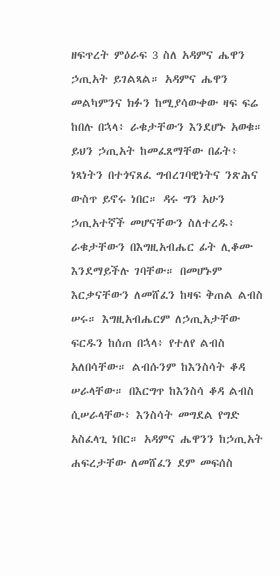ዘፍጥረት ምዕራፍ 3 ስለ አዳምና ሔዋን ኃጢአት ይገልጻል። አዳምና ሔዋን መልካምንና ክፉን ከሚያሳውቀው ዛፍ ፍሬ ከበሉ በኋላ፥ ራቁታቸውን እንደሆኑ አወቁ። ይህን ኃጢአት ከመፈጸማቸው በፊት፥ ነጻነትን በተጎናጸፈ ግብረገባዊነትና ንጽሕና ውስጥ ይኖሩ ነበር። ዳሩ ግን አሁን ኃጢአተኛች መሆናቸውን ስለተረዱ፥ ራቁታቸውን በእግዚአብሔር ፊት ሊቆሙ እንደማይችሉ ገባቸው። በመሆኑም እርቃናቸውን ለመሸፈን ከዛፍ ቅጠል ልብስ ሠሩ። እግዚአብሔርም ለኃጢአታቸው ፍርዱን ከሰጠ በኋላ፥ የተለየ ልብስ አለበሳቸው። ልብሱንም ከእንስሳት ቆዳ ሠራላቸው። በእርግጥ ከእንስሳ ቆዳ ልብስ ሲሠራላቸው፥ እንስሳት መግደል የግድ አስፈላጊ ነበር። አዳምና ሔዋንን ከኃጢአት ሐፍረታቸው ለመሸፈን ደም መፍሰስ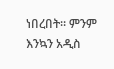ነበረበት። ምንም እንኳን አዲስ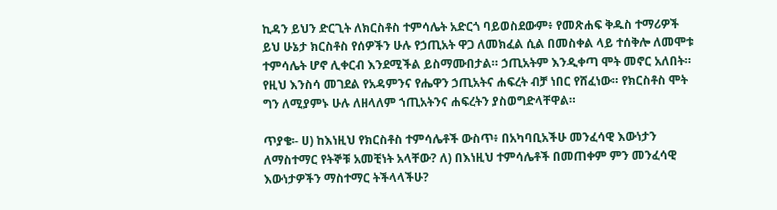ኪዳን ይህን ድርጊት ለክርስቶስ ተምሳሌት አድርጎ ባይወስደውም፥ የመጽሐፍ ቅዱስ ተማሪዎች ይህ ሁኔታ ክርስቶስ የሰዎችን ሁሉ የኃጢአት ዋጋ ለመክፈል ሲል በመስቀል ላይ ተሰቅሎ ለመሞቱ ተምሳሌት ሆኖ ሊቀርብ እንደሚችል ይስማሙበታል። ኃጢአትም እንዲቀጣ ሞት መኖር አለበት። የዚህ እንስሳ መገደል የአዳምንና የሔዋን ኃጢአትና ሐፍረት ብቻ ነበር የሸፈነው። የክርስቶስ ሞት ግን ለሚያምኑ ሁሉ ለዘላለም ኀጢአትንና ሐፍረትን ያስወግድላቸዋል።

ጥያቄ፡- ሀ) ከእነዚህ የክርስቶስ ተምሳሌቶች ውስጥ፥ በአካባቢአችሁ መንፈሳዊ እውነታን ለማስተማር የትኞቹ አመቺነት አላቸው? ለ) በእነዚህ ተምሳሌቶች በመጠቀም ምን መንፈሳዊ እውነታዎችን ማስተማር ትችላላችሁ?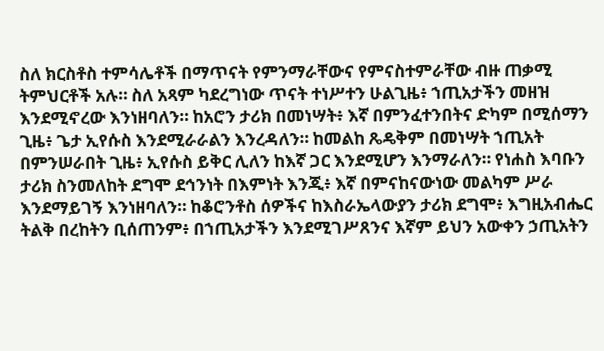ስለ ክርስቶስ ተምሳሌቶች በማጥናት የምንማራቸውና የምናስተምራቸው ብዙ ጠቃሚ ትምህርቶች አሉ። ስለ አጻም ካደረግነው ጥናት ተነሥተን ሁልጊዜ፥ ኀጢአታችን መዘዝ እንደሚኖረው እንነዘባለን። ከአሮን ታሪክ በመነሣት፥ እኛ በምንፈተንበትና ድካም በሚሰማን ጊዜ፥ ጌታ ኢየሱስ እንደሚራራልን እንረዳለን። ከመልከ ጼዴቅም በመነሣት ኀጢአት በምንሠራበት ጊዜ፥ ኢየሱስ ይቅር ሊለን ከእኛ ጋር እንደሚሆን እንማራለን። የነሐስ እባቡን ታሪክ ስንመለከት ደግሞ ደኅንነት በእምነት እንጂ፥ እኛ በምናከናውነው መልካም ሥራ እንደማይገኝ እንነዘባለን። ከቆሮንቶስ ሰዎችና ከእስራኤላውያን ታሪክ ደግሞ፥ እግዚአብሔር ትልቅ በረከትን ቢሰጠንም፥ በኀጢአታችን እንደሚገሥጸንና እኛም ይህን አውቀን ኃጢአትን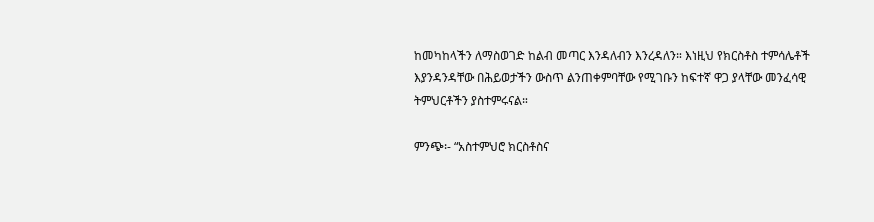ከመካከላችን ለማስወገድ ከልብ መጣር እንዳለብን እንረዳለን። እነዚህ የክርስቶስ ተምሳሌቶች እያንዳንዳቸው በሕይወታችን ውስጥ ልንጠቀምባቸው የሚገቡን ከፍተኛ ዋጋ ያላቸው መንፈሳዊ ትምህርቶችን ያስተምሩናል።

ምንጭ፡- “አስተምህሮ ክርስቶስና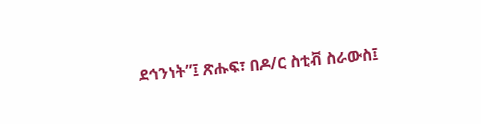ደኅንነት”፤ ጽሑፍ፣ በዶ/ር ስቲቭ ስራውስ፤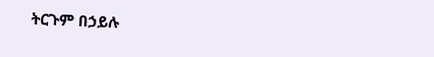ትርጉም በኃይሉ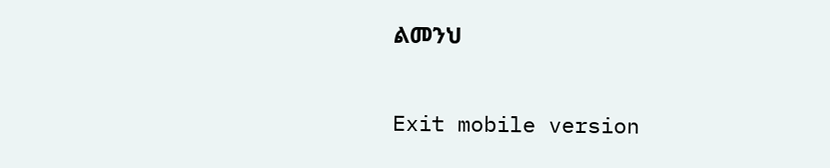ልመንህ

Exit mobile version